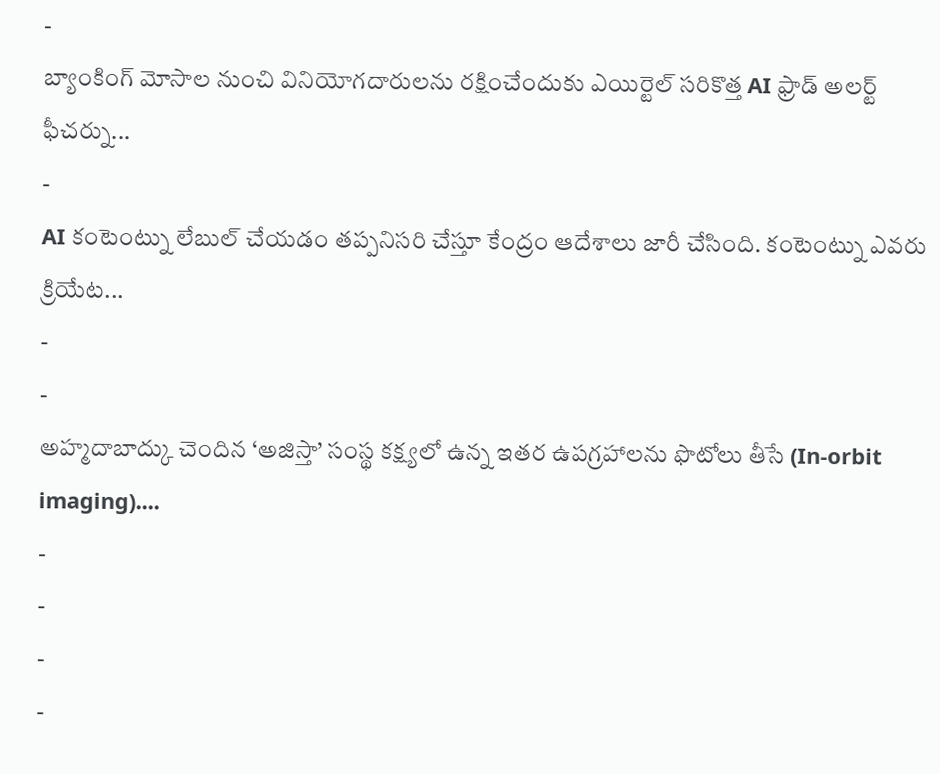-
బ్యాంకింగ్ మోసాల నుంచి వినియోగదారులను రక్షించేందుకు ఎయిర్టెల్ సరికొత్త AI ఫ్రాడ్ అలర్ట్ ఫీచర్ను...
-
AI కంటెంట్ను లేబుల్ చేయడం తప్పనిసరి చేస్తూ కేంద్రం ఆదేశాలు జారీ చేసింది. కంటెంట్ను ఎవరు క్రియేట...
-
-
అహ్మదాబాద్కు చెందిన ‘అజిస్తా’ సంస్థ కక్ష్యలో ఉన్న ఇతర ఉపగ్రహాలను ఫొటోలు తీసే (In-orbit imaging)....
-
-
-
-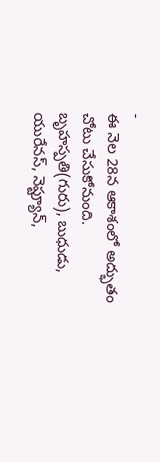-
ఈ నెల 28న ఆకాశంలో అద్భుతం చోటు చేసుకోనుంది. బృహస్పతి(గురు), బుధుడు, యురేనస్, నెప్ట్యూన్,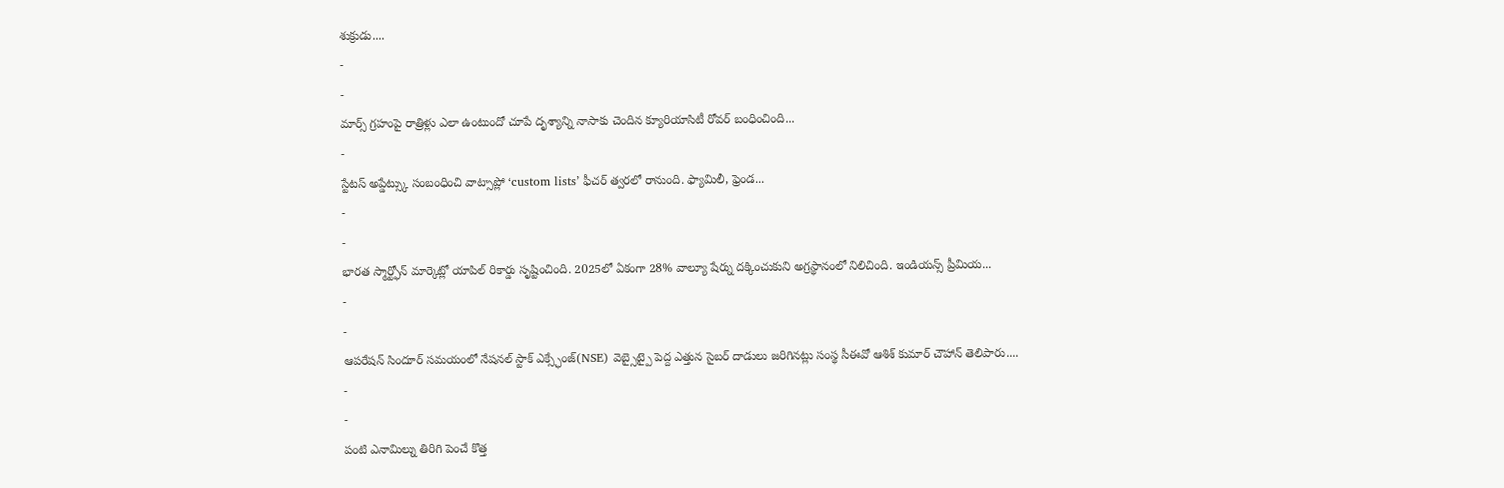శుక్రుడు....
-
-
మార్స్ గ్రహంపై రాత్రిళ్లు ఎలా ఉంటుందో చూపే దృశ్యాన్ని నాసాకు చెందిన క్యూరియాసిటీ రోవర్ బంధించింది...
-
స్టేటస్ అప్డేట్స్కు సంబంధించి వాట్సాప్లో ‘custom lists’ ఫీచర్ త్వరలో రానుంది. ఫ్యామిలీ, ఫ్రెండ...
-
-
భారత స్మార్ట్ఫోన్ మార్కెట్లో యాపిల్ రికార్డు సృష్టించింది. 2025లో ఏకంగా 28% వాల్యూ షేర్ను దక్కించుకుని అగ్రస్థానంలో నిలిచింది. ఇండియన్స్ ప్రీమియ...
-
-
ఆపరేషన్ సిందూర్ సమయంలో నేషనల్ స్టాక్ ఎక్స్ఛేంజ్(NSE) వెబ్సైట్పై పెద్ద ఎత్తున సైబర్ దాడులు జరిగినట్లు సంస్థ సీఈవో ఆశిశ్ కుమార్ చౌహాన్ తెలిపారు....
-
-
పంటి ఎనామిల్ను తిరిగి పెంచే కొత్త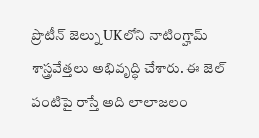ప్రొటీన్ జెల్ను UKలోని నాటింగ్హామ్ శాస్త్రవేత్తలు అభివృద్ధి చేశారు. ఈ జెల్ పంటిపై రాస్తే అది లాలాజలం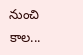నుంచి కాల...